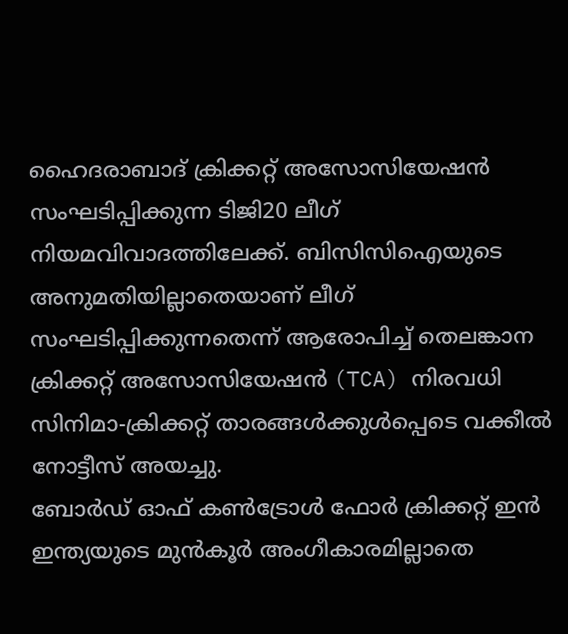ഹൈദരാബാദ് ക്രിക്കറ്റ് അസോസിയേഷൻ സംഘടിപ്പിക്കുന്ന ടിജി20 ലീഗ് നിയമവിവാദത്തിലേക്ക്. ബിസിസിഐയുടെ അനുമതിയില്ലാതെയാണ് ലീഗ് സംഘടിപ്പിക്കുന്നതെന്ന് ആരോപിച്ച് തെലങ്കാന ക്രിക്കറ്റ് അസോസിയേഷൻ (TCA) നിരവധി സിനിമാ-ക്രിക്കറ്റ് താരങ്ങൾക്കുൾപ്പെടെ വക്കീൽ നോട്ടീസ് അയച്ചു.
ബോർഡ് ഓഫ് കൺട്രോൾ ഫോർ ക്രിക്കറ്റ് ഇൻ ഇന്ത്യയുടെ മുൻകൂർ അംഗീകാരമില്ലാതെ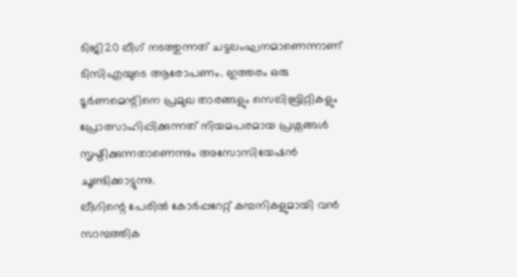ടിജി20 ലീഗ് നടത്തുന്നത് ചട്ടലംഘനമാണെന്നാണ് ടിസിഎയുടെ ആരോപണം. ഇത്തരം ഒരു ടൂർണമെന്റിനെ പ്രമുഖ താരങ്ങളും സെലിബ്രിറ്റികളും പ്രോത്സാഹിപ്പിക്കുന്നത് നിയമപരമായ പ്രശ്നങ്ങൾ സൃഷ്ടിക്കുന്നതാണെന്നും അസോസിയേഷൻ ചൂണ്ടിക്കാട്ടുന്നു.
ലീഗിന്റെ പേരിൽ കോർപ്പറേറ്റ് കമ്പനികളുമായി വൻ സാമ്പത്തിക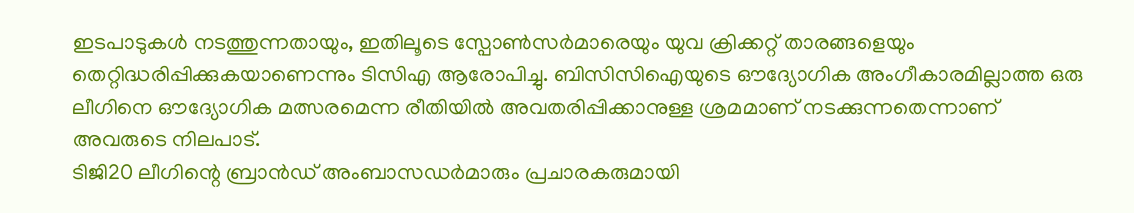ഇടപാടുകൾ നടത്തുന്നതായും, ഇതിലൂടെ സ്പോൺസർമാരെയും യുവ ക്രിക്കറ്റ് താരങ്ങളെയും തെറ്റിദ്ധരിപ്പിക്കുകയാണെന്നും ടിസിഎ ആരോപിച്ചു. ബിസിസിഐയുടെ ഔദ്യോഗിക അംഗീകാരമില്ലാത്ത ഒരു ലീഗിനെ ഔദ്യോഗിക മത്സരമെന്ന രീതിയിൽ അവതരിപ്പിക്കാനുള്ള ശ്രമമാണ് നടക്കുന്നതെന്നാണ് അവരുടെ നിലപാട്.
ടിജി20 ലീഗിന്റെ ബ്രാൻഡ് അംബാസഡർമാരും പ്രചാരകരുമായി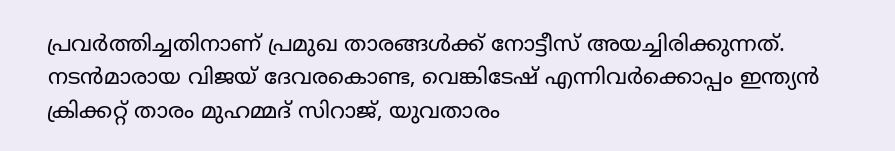പ്രവർത്തിച്ചതിനാണ് പ്രമുഖ താരങ്ങൾക്ക് നോട്ടീസ് അയച്ചിരിക്കുന്നത്. നടൻമാരായ വിജയ് ദേവരകൊണ്ട, വെങ്കിടേഷ് എന്നിവർക്കൊപ്പം ഇന്ത്യൻ ക്രിക്കറ്റ് താരം മുഹമ്മദ് സിറാജ്, യുവതാരം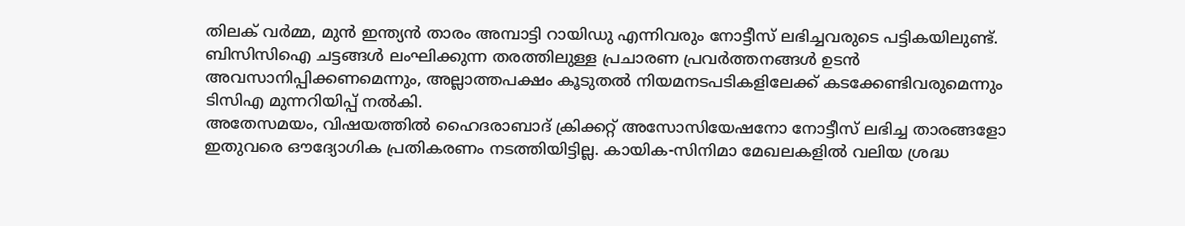തിലക് വർമ്മ, മുൻ ഇന്ത്യൻ താരം അമ്പാട്ടി റായിഡു എന്നിവരും നോട്ടീസ് ലഭിച്ചവരുടെ പട്ടികയിലുണ്ട്.
ബിസിസിഐ ചട്ടങ്ങൾ ലംഘിക്കുന്ന തരത്തിലുള്ള പ്രചാരണ പ്രവർത്തനങ്ങൾ ഉടൻ അവസാനിപ്പിക്കണമെന്നും, അല്ലാത്തപക്ഷം കൂടുതൽ നിയമനടപടികളിലേക്ക് കടക്കേണ്ടിവരുമെന്നും ടിസിഎ മുന്നറിയിപ്പ് നൽകി.
അതേസമയം, വിഷയത്തിൽ ഹൈദരാബാദ് ക്രിക്കറ്റ് അസോസിയേഷനോ നോട്ടീസ് ലഭിച്ച താരങ്ങളോ ഇതുവരെ ഔദ്യോഗിക പ്രതികരണം നടത്തിയിട്ടില്ല. കായിക-സിനിമാ മേഖലകളിൽ വലിയ ശ്രദ്ധ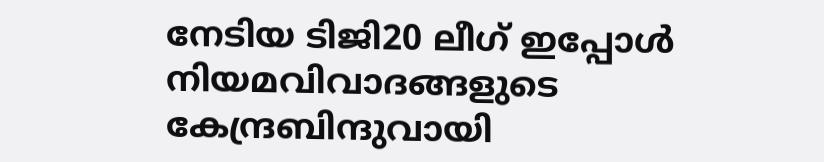നേടിയ ടിജി20 ലീഗ് ഇപ്പോൾ നിയമവിവാദങ്ങളുടെ കേന്ദ്രബിന്ദുവായി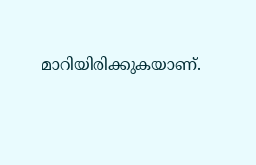മാറിയിരിക്കുകയാണ്.